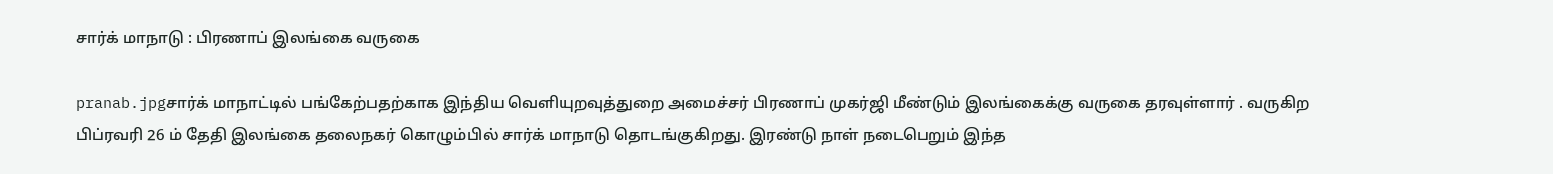சார்க் மாநாடு : பிரணாப் இலங்கை வருகை

pranab.jpgசார்க் மாநாட்டில் பங்கேற்பதற்காக இந்திய வெளியுறவுத்துறை அமைச்சர் பிரணாப் முகர்ஜி மீண்டும் இலங்கைக்கு வருகை தரவுள்ளார் . வருகிற பிப்ரவரி 26 ம் தேதி இலங்கை தலைநகர் கொழும்பில் சார்க் மாநாடு தொடங்குகிறது. இரண்டு நாள் நடைபெறும் இந்த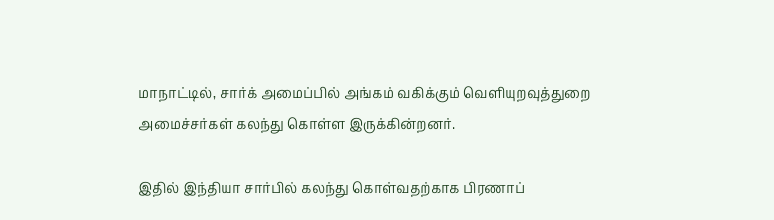மாநாட்டில், சார்க் அமைப்பில் அங்கம் வகிக்கும் வெளியுறவுத்துறை அமைச்சர்கள் கலந்து கொள்ள இருக்கின்றனர்.

இதில் இந்தியா சார்பில் கலந்து கொள்வதற்காக பிரணாப்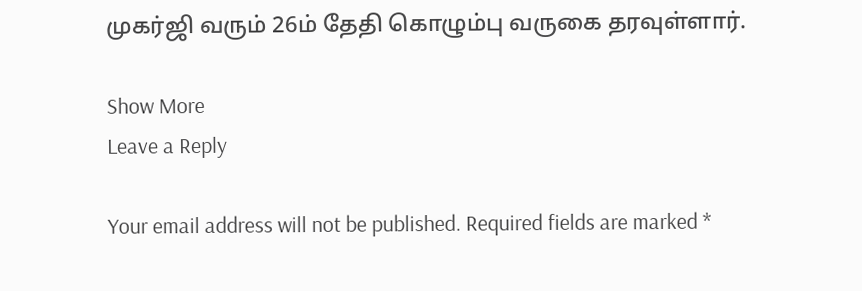முகர்ஜி வரும் 26ம் தேதி கொழும்பு வருகை தரவுள்ளார்.

Show More
Leave a Reply

Your email address will not be published. Required fields are marked *